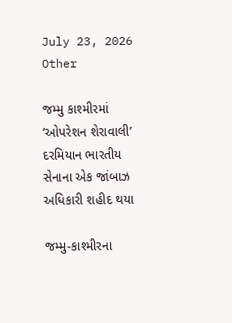July 23, 2026
Other

જમ્મુ કાશ્મીરમાં ‘ઓપરેશન શેરાવાલી’ દરમિયાન ભારતીય સેનાના એક જાંબાઝ અધિકારી શહીદ થયા

જમ્મુ-કાશ્મીરના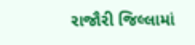રાજૌરી જિલ્લામાં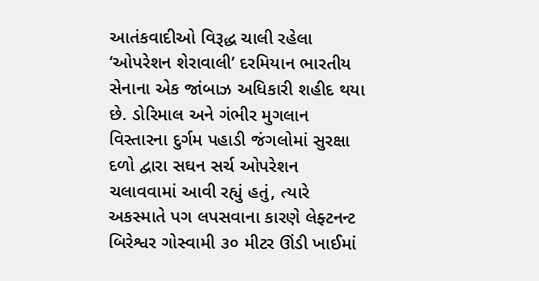આતંકવાદીઓ વિરૂદ્ધ ચાલી રહેલા ‘ઓપરેશન શેરાવાલી’ દરમિયાન ભારતીય સેનાના એક જાંબાઝ અધિકારી શહીદ થયા છે. ડોરિમાલ અને ગંભીર મુગલાન વિસ્તારના દુર્ગમ પહાડી જંગલોમાં સુરક્ષા દળો દ્વારા સઘન સર્ચ ઓપરેશન ચલાવવામાં આવી રહ્યું હતું, ત્યારે અકસ્માતે પગ લપસવાના કારણે લેફ્ટનન્ટ બિરેશ્વર ગોસ્વામી ૩૦ મીટર ઊંડી ખાઈમાં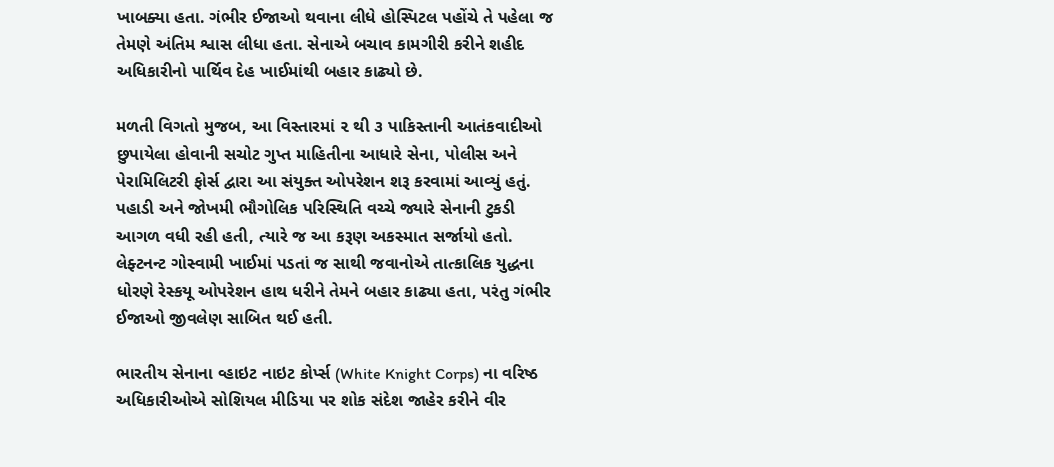ખાબક્યા હતા. ગંભીર ઈજાઓ થવાના લીધે હોસ્પિટલ પહોંચે તે પહેલા જ તેમણે અંતિમ શ્વાસ લીધા હતા. સેનાએ બચાવ કામગીરી કરીને શહીદ અધિકારીનો પાર્થિવ દેહ ખાઈમાંથી બહાર કાઢ્યો છે.

મળતી વિગતો મુજબ, આ વિસ્તારમાં ૨ થી ૩ પાકિસ્તાની આતંકવાદીઓ છુપાયેલા હોવાની સચોટ ગુપ્ત માહિતીના આધારે સેના, પોલીસ અને પેરામિલિટરી ફોર્સ દ્વારા આ સંયુક્ત ઓપરેશન શરૂ કરવામાં આવ્યું હતું. પહાડી અને જોખમી ભૌગોલિક પરિસ્થિતિ વચ્ચે જ્યારે સેનાની ટુકડી આગળ વધી રહી હતી, ત્યારે જ આ કરૂણ અકસ્માત સર્જાયો હતો. લેફ્ટનન્ટ ગોસ્વામી ખાઈમાં પડતાં જ સાથી જવાનોએ તાત્કાલિક યુદ્ધના ધોરણે રેસ્કયૂ ઓપરેશન હાથ ધરીને તેમને બહાર કાઢ્યા હતા, પરંતુ ગંભીર ઈજાઓ જીવલેણ સાબિત થઈ હતી.

ભારતીય સેનાના વ્હાઇટ નાઇટ કોર્પ્સ (White Knight Corps) ના વરિષ્ઠ અધિકારીઓએ સોશિયલ મીડિયા પર શોક સંદેશ જાહેર કરીને વીર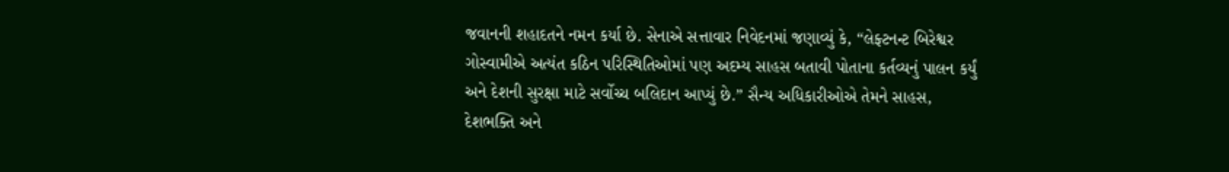જવાનની શહાદતને નમન કર્યા છે. સેનાએ સત્તાવાર નિવેદનમાં જણાવ્યું કે, “લેફ્ટનન્ટ બિરેશ્વર ગોસ્વામીએ અત્યંત કઠિન પરિસ્થિતિઓમાં પણ અદમ્ય સાહસ બતાવી પોતાના કર્તવ્યનું પાલન કર્યું અને દેશની સુરક્ષા માટે સર્વોચ્ચ બલિદાન આપ્યું છે.” સૈન્ય અધિકારીઓએ તેમને સાહસ, દેશભક્તિ અને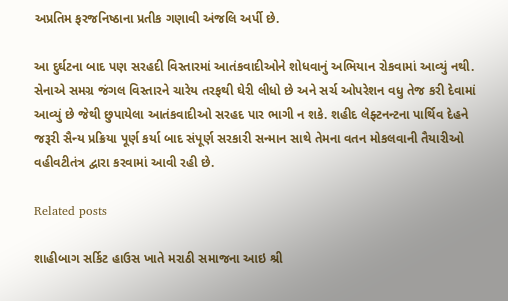અપ્રતિમ ફરજનિષ્ઠાના પ્રતીક ગણાવી અંજલિ અર્પી છે.

આ દુર્ઘટના બાદ પણ સરહદી વિસ્તારમાં આતંકવાદીઓને શોધવાનું અભિયાન રોકવામાં આવ્યું નથી. સેનાએ સમગ્ર જંગલ વિસ્તારને ચારેય તરફથી ઘેરી લીધો છે અને સર્ચ ઓપરેશન વધુ તેજ કરી દેવામાં આવ્યું છે જેથી છુપાયેલા આતંકવાદીઓ સરહદ પાર ભાગી ન શકે. શહીદ લેફ્ટનન્ટના પાર્થિવ દેહને જરૂરી સૈન્ય પ્રક્રિયા પૂર્ણ કર્યા બાદ સંપૂર્ણ સરકારી સન્માન સાથે તેમના વતન મોકલવાની તૈયારીઓ વહીવટીતંત્ર દ્વારા કરવામાં આવી રહી છે.

Related posts

શાહીબાગ સર્કિટ હાઉસ ખાતે મરાઠી સમાજના આઇ શ્રી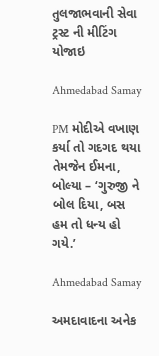તુલજાભવાની સેવા ટ્રસ્ટ ની મીટિંગ યોજાઇ

Ahmedabad Samay

PM મોદીએ વખાણ કર્યા તો ગદગદ થયા તેમજેન ઈમના, બોલ્યા – ‘ગુરુજી ને બોલ દિયા, બસ હમ તો ધન્ય હો ગયે.’

Ahmedabad Samay

અમદાવાદના અનેક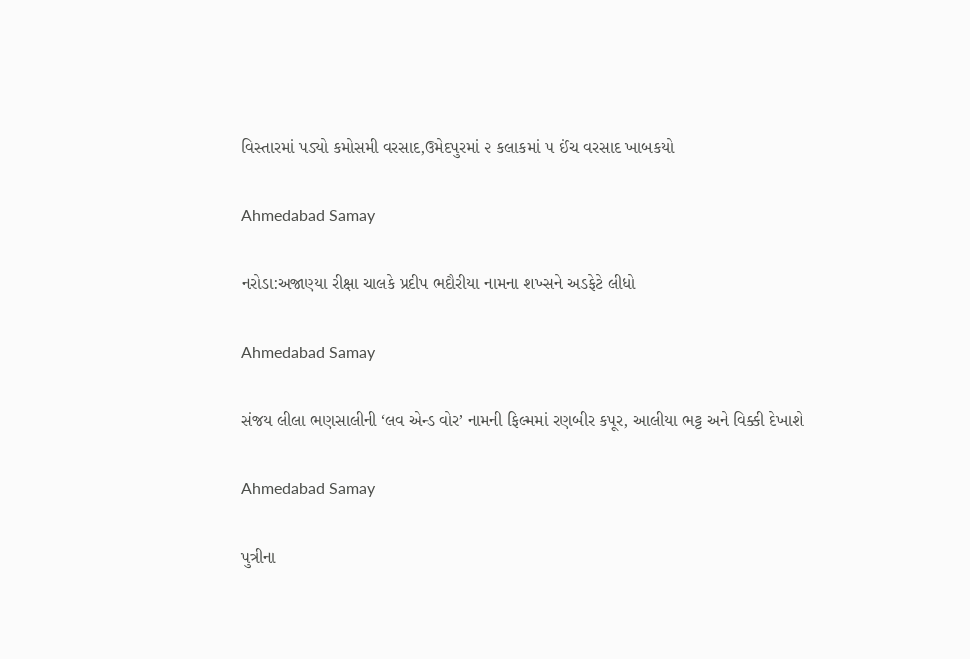વિસ્તારમાં પડ્યો કમોસમી વરસાદ,ઉમેદપુરમાં ૨ કલાકમાં ૫ ઈંચ વરસાદ ખાબકયો

Ahmedabad Samay

નરોડા:અજાણ્યા રીક્ષા ચાલકે પ્રદીપ ભદૌરીયા નામના શખ્સને અડફેટે લીધો

Ahmedabad Samay

સંજય લીલા ભણસાલીની ‘લવ એન્ડ વોર’ નામની ફિલ્મમાં રણબીર કપૂર, આલીયા ભટ્ટ અને વિક્કી દેખાશે

Ahmedabad Samay

પુત્રીના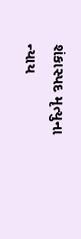શંકાસ્પદ મૃત્યુના ન્યાય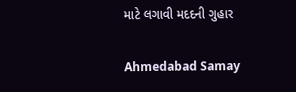માટે લગાવી મદદની ગુહાર

Ahmedabad Samay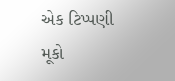એક ટિપ્પણી મૂકો